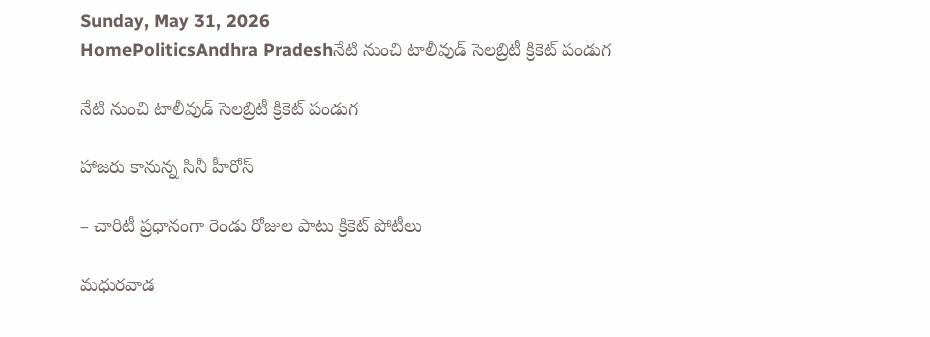Sunday, May 31, 2026
HomePoliticsAndhra Pradeshనేటి నుంచి టాలీవుడ్ సెలబ్రిటీ క్రికెట్ పండుగ

నేటి నుంచి టాలీవుడ్ సెలబ్రిటీ క్రికెట్ పండుగ

హాజరు కానున్న సినీ హీరోస్

– చారిటీ ప్రధానంగా రెండు రోజుల పాటు క్రికెట్ పోటీలు

మధురవాడ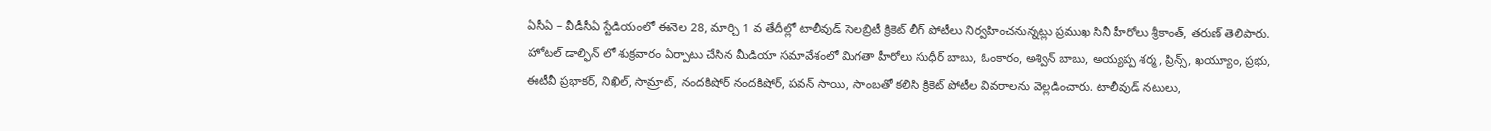ఏసీఏ – వీడీసీఏ స్టేడియంలో ఈనెల 28, మార్చి 1 వ తేదీల్లో టాలీవుడ్ సెలబ్రిటీ క్రికెట్ లీగ్ పోటీలు నిర్వహించనున్నట్లు ప్రముఖ సినీ హీరోలు శ్రీకాంత్, తరుణ్ తెలిపారు. హోటల్ డాల్ఫిన్ లో శుక్రవారం ఏర్పాటు చేసిన మీడియా సమావేశంలో మిగతా హీరోలు సుధీర్ బాబు, ఓంకారం, అశ్విన్ బాబు, అయ్యప్ప శర్మ, ప్రిన్స్, ఖయ్యూం, ప్రభు, ఈటీవీ ప్రభాకర్, నిఖిల్, సామ్రాట్, నందకిషోర్ నందకిషోర్, పవన్ సాయి, సాంబతో కలిసి క్రికెట్ పోటీల వివరాలను వెల్లడించారు. టాలీవుడ్ నటులు,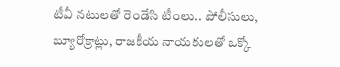టీవీ నటులతో రెండేసి టీంలు.. పోలీసులు, బ్యూరోక్రాట్లు, రాజకీయ నాయకులతో ఒక్కో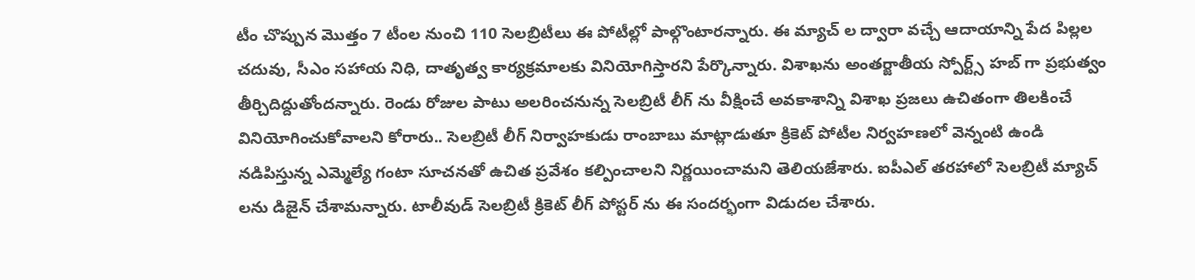టీం చొప్పున మొత్తం 7 టీంల నుంచి 110 సెలబ్రిటీలు ఈ పోటీల్లో పాల్గొంటారన్నారు. ఈ మ్యాచ్ ల ద్వారా వచ్చే ఆదాయాన్ని పేద పిల్లల చదువు, సీఎం సహాయ నిధి, దాతృత్వ కార్యక్రమాలకు వినియోగిస్తారని పేర్కొన్నారు. విశాఖను అంతర్జాతీయ స్పోర్ట్స్ హబ్ గా ప్రభుత్వం తీర్చిదిద్దుతోందన్నారు. రెండు రోజుల పాటు అలరించనున్న సెలబ్రిటీ లీగ్ ను వీక్షించే అవకాశాన్ని విశాఖ ప్రజలు ఉచితంగా తిలకించే వినియోగించుకోవాలని కోరారు.. సెలబ్రిటీ లీగ్ నిర్వాహకుడు రాంబాబు మాట్లాడుతూ క్రికెట్ పోటీల నిర్వహణలో వెన్నంటి ఉండి నడిపిస్తున్న ఎమ్మెల్యే గంటా సూచనతో ఉచిత ప్రవేశం కల్పించాలని నిర్ణయించామని తెలియజేశారు. ఐపీఎల్ తరహాలో సెలబ్రిటీ మ్యాచ్ లను డిజైన్ చేశామన్నారు. టాలీవుడ్ సెలబ్రిటీ క్రికెట్ లీగ్ పోస్టర్ ను ఈ సందర్భంగా విడుదల చేశారు.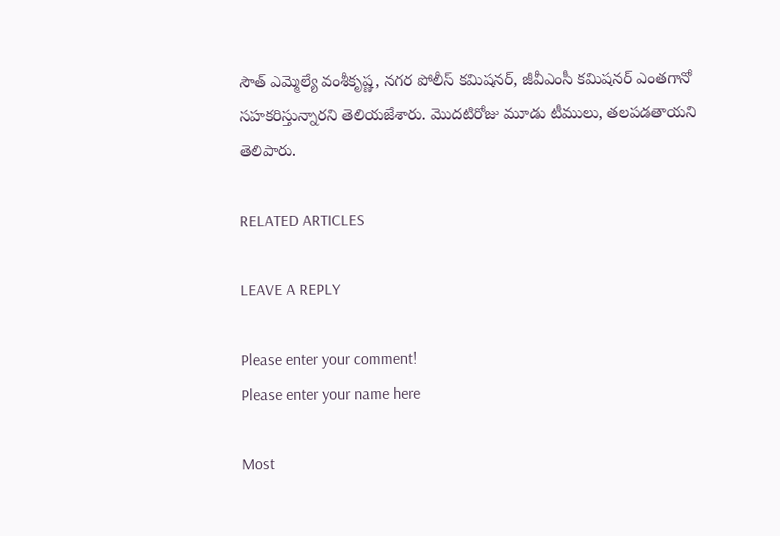సౌత్ ఎమ్మెల్యే వంశీకృష్ణ, నగర పోలీస్ కమిషనర్, జీవీఎంసీ కమిషనర్ ఎంతగానో సహకరిస్తున్నారని తెలియజేశారు. మొదటిరోజు మూడు టీములు, తలపడతాయని తెలిపారు.

RELATED ARTICLES

LEAVE A REPLY

Please enter your comment!
Please enter your name here

Most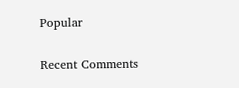Popular

Recent Comments